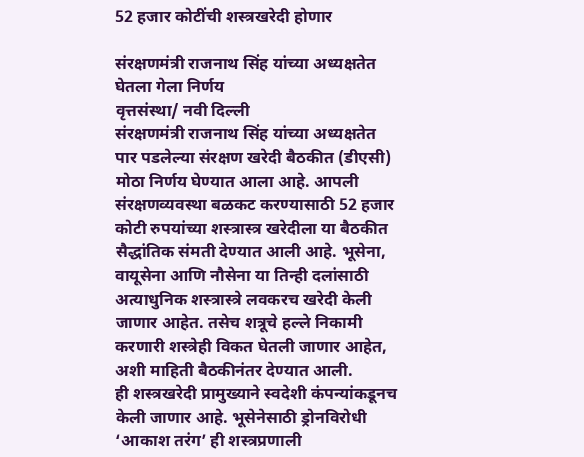52 हजार कोटींची शस्त्रखरेदी होणार

संरक्षणमंत्री राजनाथ सिंह यांच्या अध्यक्षतेत घेतला गेला निर्णय
वृत्तसंस्था/ नवी दिल्ली
संरक्षणमंत्री राजनाथ सिंह यांच्या अध्यक्षतेत पार पडलेल्या संरक्षण खरेदी बैठकीत (डीएसी) मोठा निर्णय घेण्यात आला आहे. आपली संरक्षणव्यवस्था बळकट करण्यासाठी 52 हजार कोटी रुपयांच्या शस्त्रास्त्र खरेदीला या बैठकीत सैद्धांतिक संमती देण्यात आली आहे. भूसेना, वायूसेना आणि नौसेना या तिन्ही दलांसाठी अत्याधुनिक शस्त्रास्त्रे लवकरच खरेदी केली जाणार आहेत. तसेच शत्रूचे हल्ले निकामी करणारी शस्त्रेही विकत घेतली जाणार आहेत, अशी माहिती बैठकीनंतर देण्यात आली.
ही शस्त्रखरेदी प्रामुख्याने स्वदेशी कंपन्यांकडूनच केली जाणार आहे. भूसेनेसाठी ड्रोनविरोधी ‘आकाश तरंग’ ही शस्त्रप्रणाली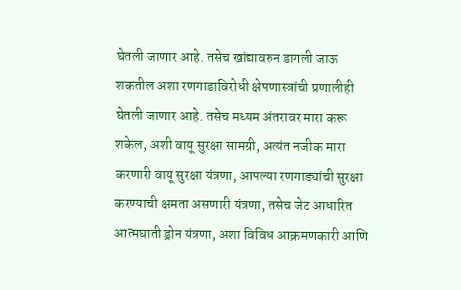घेतली जाणार आहे. तसेच खांद्यावरुन डागली जाऊ शकतील अशा रणगाडाविरोधी क्षेपणास्त्रांची प्रणालीही घेतली जाणार आहे. तसेच मध्यम अंतरावर मारा करू शकेल, अशी वायू सुरक्षा सामग्री, अत्यंत नजीक मारा करणारी वायू सुरक्षा यंत्रणा, आपल्या रणगाड्यांची सुरक्षा करण्याची क्षमता असणारी यंत्रणा, तसेच जेट आधारित आत्मघाती ड्रोन यंत्रणा, अशा विविध आक्रमणकारी आणि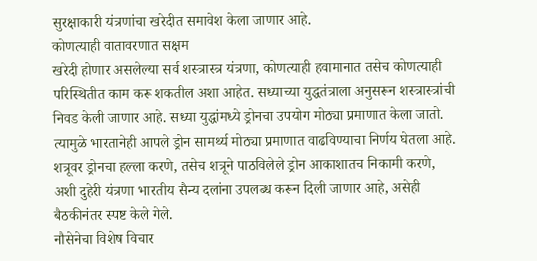सुरक्षाकारी यंत्रणांचा खरेदीत समावेश केला जाणार आहे.
कोणत्याही वातावरणात सक्षम
खरेदी होणार असलेल्या सर्व शस्त्रास्त्र यंत्रणा, कोणत्याही हवामानात तसेच कोणत्याही परिस्थितीत काम करू शकतील अशा आहेत. सध्याच्या युद्धतंत्राला अनुसरून शस्त्रास्त्रांची निवड केली जाणार आहे. सध्या युद्धांमध्ये ड्रोनचा उपयोग मोठ्या प्रमाणात केला जातो. त्यामुळे भारतानेही आपले ड्रोन सामर्थ्य मोठ्या प्रमाणात वाढविण्याचा निर्णय घेतला आहे. शत्रूवर ड्रोनचा हल्ला करणे, तसेच शत्रूने पाठविलेले ड्रोन आकाशातच निकामी करणे, अशी दुहेरी यंत्रणा भारतीय सैन्य दलांना उपलब्ध करून दिली जाणार आहे, असेही बैठकीनंतर स्पष्ट केले गेले.
नौसेनेचा विशेष विचार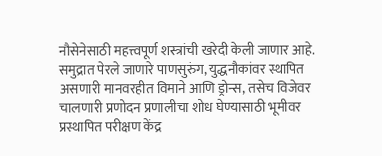नौसेनेसाठी महत्त्वपूर्ण शस्त्रांची खरेदी केली जाणार आहे. समुद्रात पेरले जाणारे पाणसुरुंग, युद्धनौकांवर स्थापित असणारी मानवरहीत विमाने आणि ड्रोन्स, तसेच विजेवर चालणारी प्रणोदन प्रणालीचा शोध घेण्यासाठी भूमीवर प्रस्थापित परीक्षण केंद्र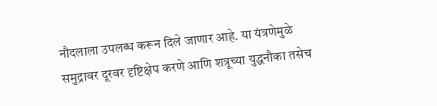नौदलाला उपलब्ध करून दिले जाणार आहे. या यंत्रणेमुळे समुद्रावर दूरवर दृष्टिक्षेप करणे आणि शत्रूच्या युद्धनौका तसेच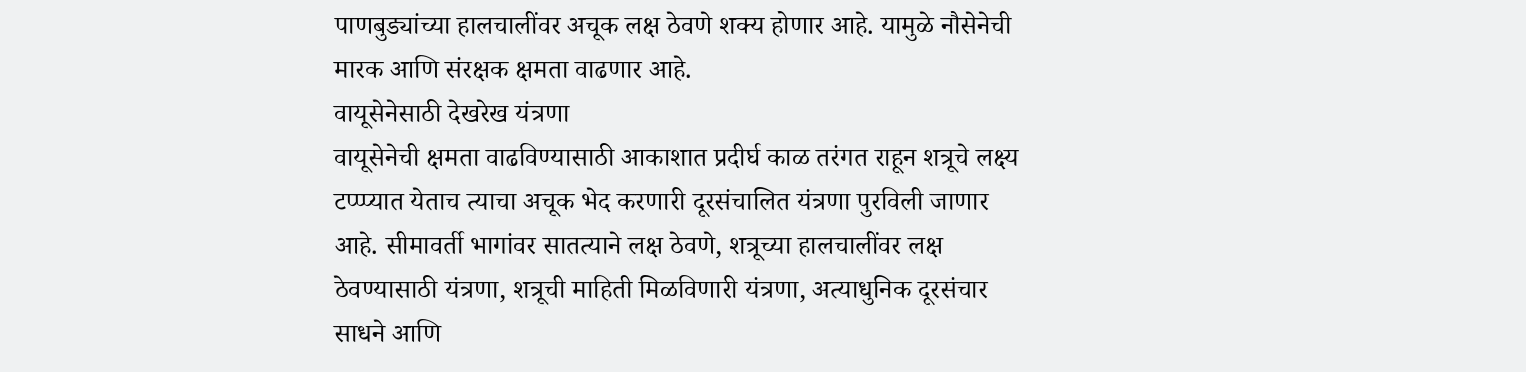पाणबुड्यांच्या हालचालींवर अचूक लक्ष ठेवणे शक्य होणार आहे. यामुळे नौसेनेची मारक आणि संरक्षक क्षमता वाढणार आहे.
वायूसेनेसाठी देखरेख यंत्रणा
वायूसेनेची क्षमता वाढविण्यासाठी आकाशात प्रदीर्घ काळ तरंगत राहून शत्रूचे लक्ष्य टप्प्प्यात येताच त्याचा अचूक भेद करणारी दूरसंचालित यंत्रणा पुरविली जाणार आहे. सीमावर्ती भागांवर सातत्याने लक्ष ठेवणे, शत्रूच्या हालचालींवर लक्ष ठेवण्यासाठी यंत्रणा, शत्रूची माहिती मिळविणारी यंत्रणा, अत्याधुनिक दूरसंचार साधने आणि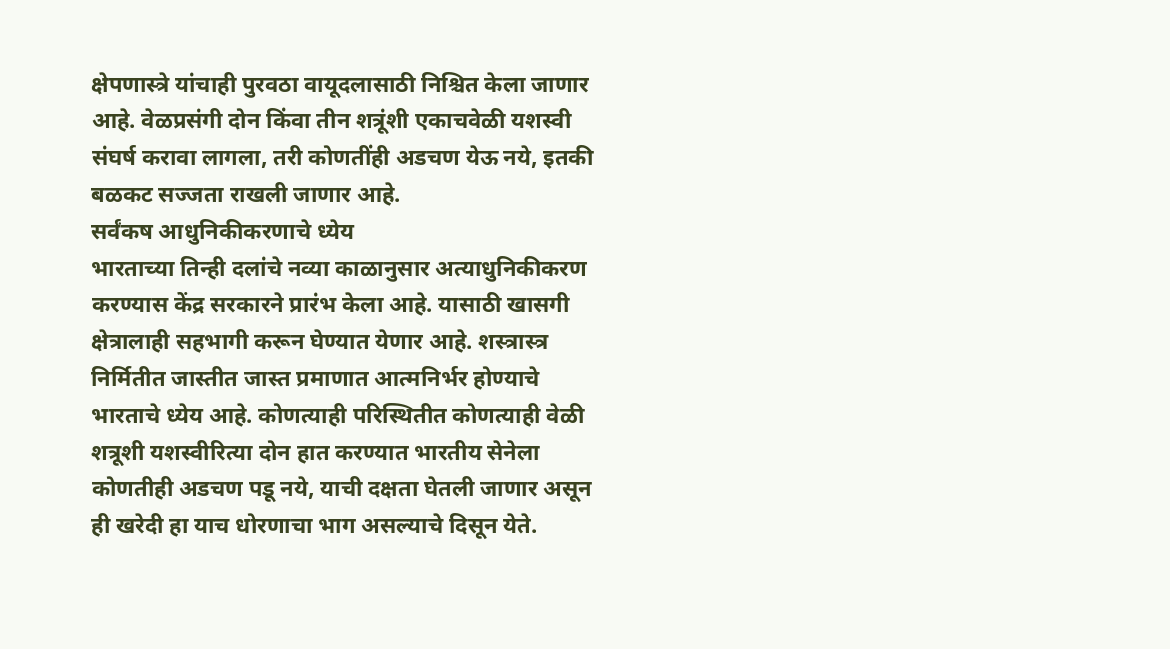क्षेपणास्त्रे यांचाही पुरवठा वायूदलासाठी निश्चित केला जाणार आहे. वेळप्रसंगी दोन किंवा तीन शत्रूंशी एकाचवेळी यशस्वी संघर्ष करावा लागला, तरी कोणतींही अडचण येऊ नये, इतकी बळकट सज्जता राखली जाणार आहे.
सर्वंकष आधुनिकीकरणाचे ध्येय
भारताच्या तिन्ही दलांचे नव्या काळानुसार अत्याधुनिकीकरण करण्यास केंद्र सरकारने प्रारंभ केला आहे. यासाठी खासगी क्षेत्रालाही सहभागी करून घेण्यात येणार आहे. शस्त्रास्त्र निर्मितीत जास्तीत जास्त प्रमाणात आत्मनिर्भर होण्याचे भारताचे ध्येय आहे. कोणत्याही परिस्थितीत कोणत्याही वेळी शत्रूशी यशस्वीरित्या दोन हात करण्यात भारतीय सेनेला कोणतीही अडचण पडू नये, याची दक्षता घेतली जाणार असून ही खरेदी हा याच धोरणाचा भाग असल्याचे दिसून येते.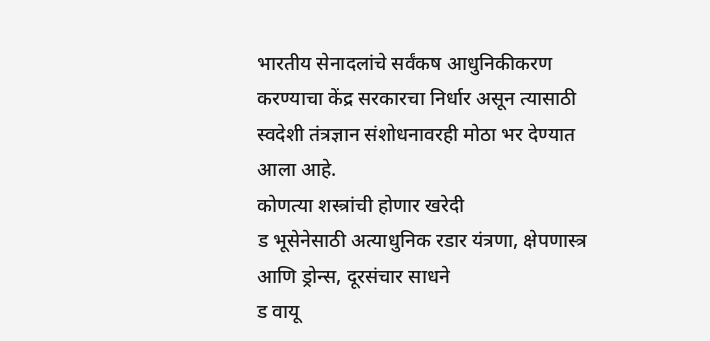भारतीय सेनादलांचे सर्वंकष आधुनिकीकरण करण्याचा केंद्र सरकारचा निर्धार असून त्यासाठी स्वदेशी तंत्रज्ञान संशोधनावरही मोठा भर देण्यात आला आहे.
कोणत्या शस्त्रांची होणार खरेदी
ड भूसेनेसाठी अत्याधुनिक रडार यंत्रणा, क्षेपणास्त्र आणि ड्रोन्स, दूरसंचार साधने
ड वायू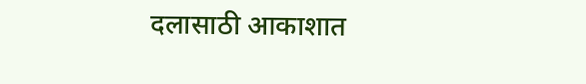दलासाठी आकाशात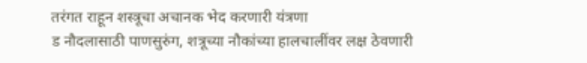तरंगत राहून शस्त्रूचा अचानक भेद करणारी यंत्रणा
ड नौदलासाठी पाणसुरुंग, शत्रूच्या नौकांच्या हालचालींवर लक्ष ठेवणारी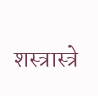शस्त्रास्त्रे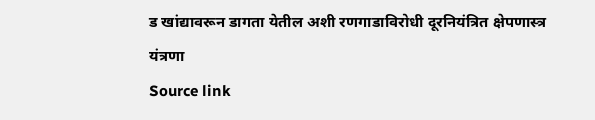ड खांद्यावरून डागता येतील अशी रणगाडाविरोधी दूरनियंत्रित क्षेपणास्त्र यंत्रणा
Source link